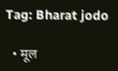Tag: Bharat jodo

  • मूल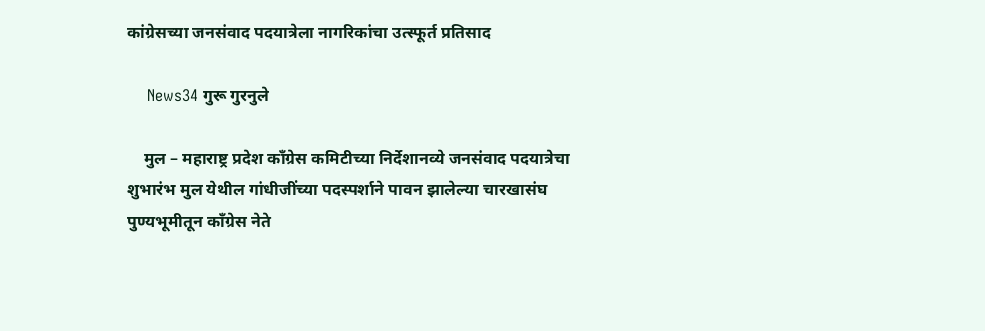कांग्रेसच्या जनसंवाद पदयात्रेला नागरिकांचा उत्स्फूर्त प्रतिसाद

    News34 गुरू गुरनुले

    मुल – महाराष्ट्र प्रदेश काँग्रेस कमिटीच्या निर्देशानव्ये जनसंवाद पदयात्रेचा शुभारंभ मुल येथील गांधीजींच्या पदस्पर्शाने पावन झालेल्या चारखासंघ पुण्यभूमीतून काँग्रेस नेते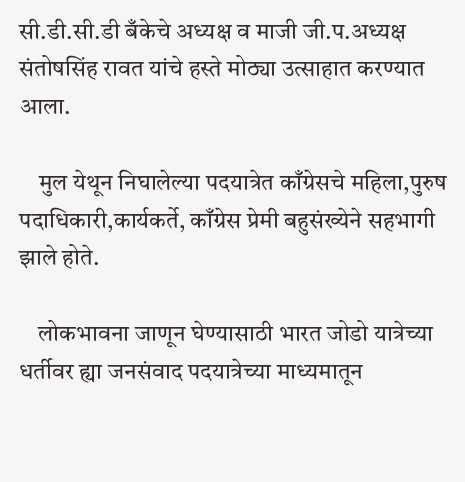सी.डी.सी.डी बँकेचे अध्यक्ष व माजी जी.प.अध्यक्ष संतोषसिंह रावत यांचे हस्ते मोठ्या उत्साहात करण्यात आला.

    मुल येथून निघालेल्या पदयात्रेत काँग्रेसचे महिला,पुरुष पदाधिकारी,कार्यकर्ते, काँग्रेस प्रेमी बहुसंख्येने सहभागी झाले होते.

    लोकभावना जाणून घेण्यासाठी भारत जोडो यात्रेच्या धर्तीवर ह्या जनसंवाद पदयात्रेच्या माध्यमातून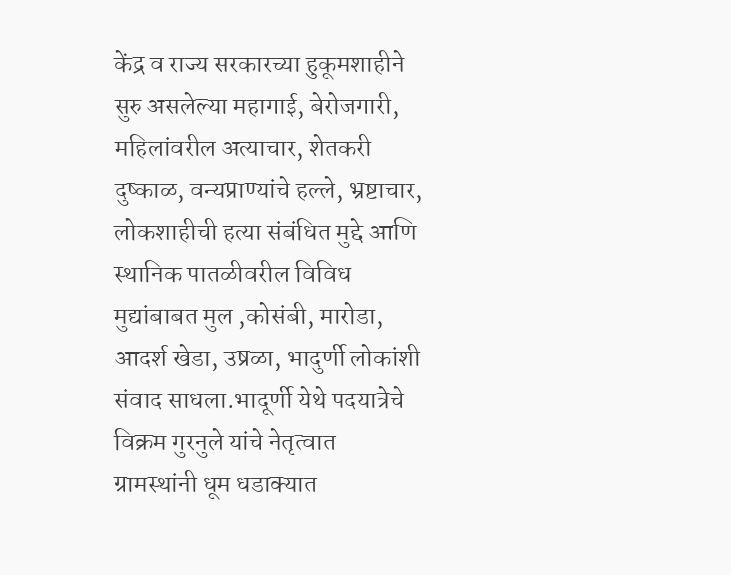केंद्र व राज्य सरकारच्या हुकूमशाहीने सुरु असलेल्या महागाई, बेरोजगारी, महिलांवरील अत्याचार, शेतकरी दुष्काळ, वन्यप्राण्यांचे हल्ले, भ्रष्टाचार, लोकशाहीची हत्या संबंधित मुद्दे आणि स्थानिक पातळीवरील विविध मुद्यांबाबत मुल ,कोसंबी, मारोडा, आदर्श खेडा, उष्रळा, भादुर्णी लोकांशी संवाद साधला.भादूर्णी येथे पदयात्रेचे विक्रम गुरनुले यांचे नेतृत्वात ग्रामस्थांनी धूम धडाक्यात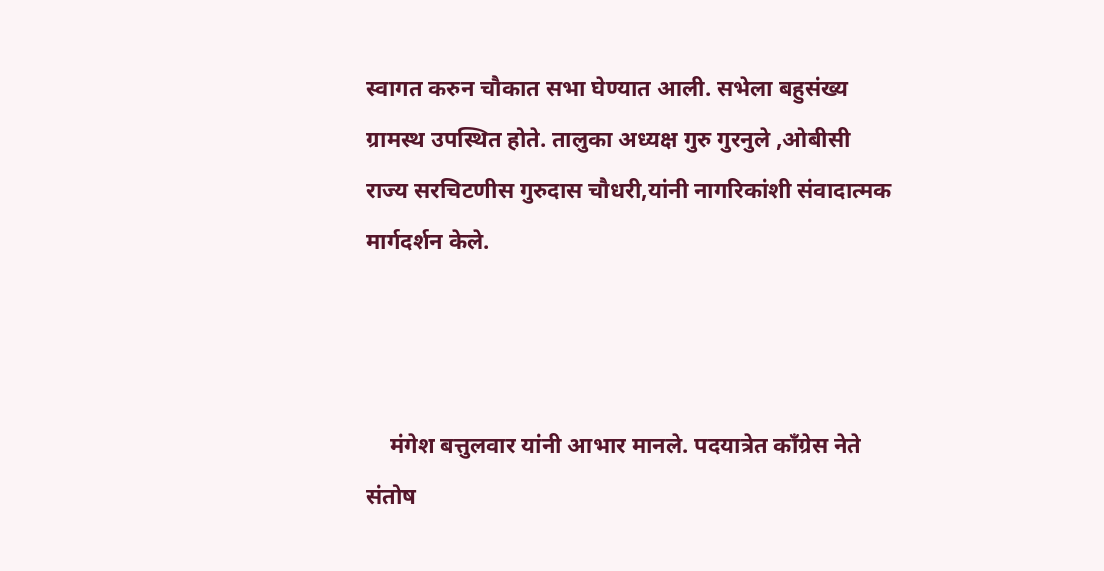स्वागत करुन चौकात सभा घेण्यात आली. सभेला बहुसंख्य ग्रामस्थ उपस्थित होते. तालुका अध्यक्ष गुरु गुरनुले ,ओबीसी राज्य सरचिटणीस गुरुदास चौधरी,यांनी नागरिकांशी संवादात्मक मार्गदर्शन केले.



    मंगेश बत्तुलवार यांनी आभार मानले. पदयात्रेत काँग्रेस नेते संतोष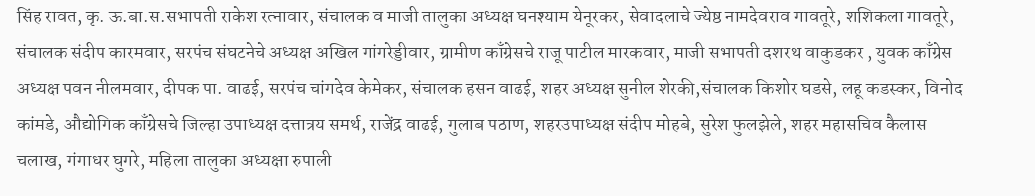सिंह रावत, कृ. ऊ.बा.स.सभापती राकेश रत्नावार, संचालक व माजी तालुका अध्यक्ष घनश्याम येनूरकर, सेवादलाचे ज्येष्ठ नामदेवराव गावतूरे, शशिकला गावतूरे, संचालक संदीप कारमवार, सरपंच संघटनेचे अध्यक्ष अखिल गांगरेड्डीवार, ग्रामीण काँग्रेसचे राजू पाटील मारकवार, माजी सभापती दशरथ वाकुडकर , युवक काँग्रेस अध्यक्ष पवन नीलमवार, दीपक पा. वाढई, सरपंच चांगदेव केमेकर, संचालक हसन वाढई, शहर अध्यक्ष सुनील शेरकी,संचालक किशोर घडसे, लहू कडस्कर, विनोद कांमडे, औद्योगिक काँग्रेसचे जिल्हा उपाध्यक्ष दत्तात्रय समर्थ, राजेंद्र वाढई, गुलाब पठाण, शहरउपाध्यक्ष संदीप मोहबे, सुरेश फुलझेले, शहर महासचिव कैलास चलाख, गंगाधर घुगरे, महिला तालुका अध्यक्षा रुपाली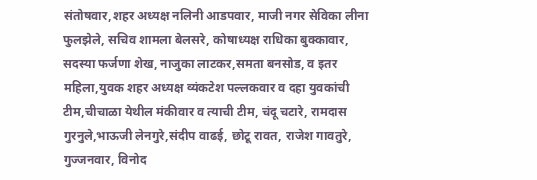संतोषवार,शहर अध्यक्ष नलिनी आडपवार, माजी नगर सेविका लीना फुलझेले, सचिव शामला बेलसरे, कोषाध्यक्ष राधिका बुक्कावार, सदस्या फर्जणा शेख, नाजुका लाटकर,समता बनसोड, व इतर महिला,युवक शहर अध्यक्ष व्यंकटेश पल्लकवार व दहा युवकांची टीम,चीचाळा येथील मंकीवार व त्याची टीम, चंदू चटारे, रामदास गुरनुले,भाऊजी लेनगुरे,संदीप वाढई, छोटू रावत, राजेश गावतुरे, गुज्जनवार, विनोद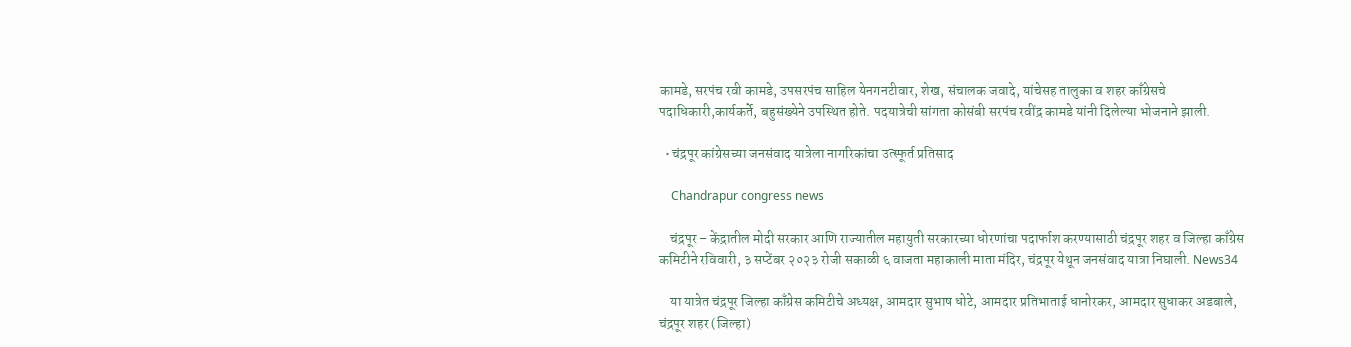कामडे, सरपंच रवी कामडे, उपसरपंच साहिल येनगनटीवार, शेख, संचालक जवादे, यांचेसह तालुका व शहर काँग्रेसचे पदाधिकारी,कार्यकर्ते, बहुसंख्येने उपस्थित होते. पदयात्रेची सांगता कोसंबी सरपंच रवींद्र कामडे यांनी दिलेल्या भोजनाने झाली.

  • चंद्रपूर कांग्रेसच्या जनसंवाद यात्रेला नागरिकांचा उत्स्फूर्त प्रतिसाद

    Chandrapur congress news

    चंद्रपूर – केंद्रातील मोदी सरकार आणि राज्यातील महायुती सरकारच्या धोरणांचा पदार्फाश करण्यासाठी चंद्रपूर शहर व जिल्हा काँग्रेस कमिटीने रविवारी, ३ सप्टेंबर २०२३ रोजी सकाळी ६ वाजता महाकाली माता मंदिर, चंद्रपूर येथून जनसंवाद यात्रा निघाली. News34

    या यात्रेत चंद्रपूर जिल्हा काँग्रेस कमिटीचे अध्यक्ष, आमदार सुभाष धोटे, आमदार प्रतिभाताई धानोरकर, आमदार सुधाकर अडबाले, चंद्रपूर शहर (जिल्हा)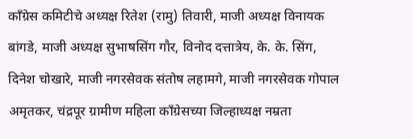काँग्रेस कमिटीचे अध्यक्ष रितेश (रामु) तिवारी, माजी अध्यक्ष विनायक बांगडे, माजी अध्यक्ष सुभाषसिंग गौर, विनोद दत्तात्रेय, के. के. सिंग, दिनेश चोखारे, माजी नगरसेवक संतोष लहामगे, माजी नगरसेवक गोपाल अमृतकर, चंद्रपूर ग्रामीण महिला काँग्रेसच्या जिल्हाध्यक्ष नम्रता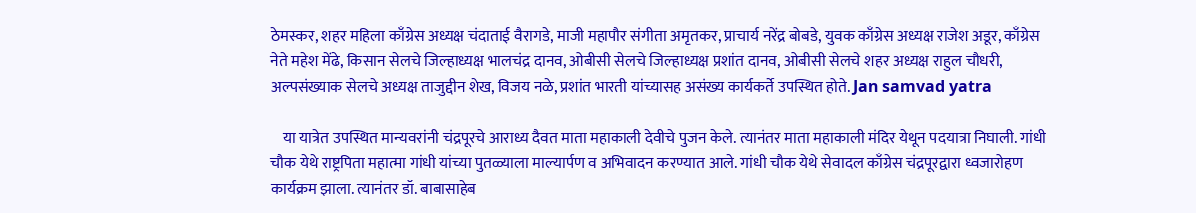ठेमस्कर, शहर महिला काँग्रेस अध्यक्ष चंदाताई वैरागडे, माजी महापौर संगीता अमृतकर, प्राचार्य नरेंद्र बोबडे, युवक काँग्रेस अध्यक्ष राजेश अडूर, काँग्रेस नेते महेश मेंढे, किसान सेलचे जिल्हाध्यक्ष भालचंद्र दानव, ओबीसी सेलचे जिल्हाध्यक्ष प्रशांत दानव, ओबीसी सेलचे शहर अध्यक्ष राहुल चौधरी, अल्पसंख्याक सेलचे अध्यक्ष ताजुद्दीन शेख, विजय नळे, प्रशांत भारती यांच्यासह असंख्य कार्यकर्ते उपस्थित होते. Jan samvad yatra

    या यात्रेत उपस्थित मान्यवरांनी चंद्रपूरचे आराध्य दैवत माता महाकाली देवीचे पुजन केले. त्यानंतर माता महाकाली मंदिर येथून पदयात्रा निघाली. गांधी चौक येथे राष्ट्रपिता महात्मा गांधी यांच्या पुतळ्याला माल्यार्पण व अभिवादन करण्यात आले. गांधी चौक येथे सेवादल काँग्रेस चंद्रपूरद्वारा ध्वजारोहण कार्यक्रम झाला. त्यानंतर डॉ. बाबासाहेब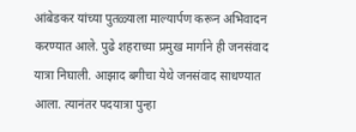आंबेडकर यांच्या पुतळ्याला माल्यार्पण करून अभिवादन करण्यात आले. पुढे शहराच्या प्रमुख मार्गाने ही जनसंवाद यात्रा निघाली. आझाद बगीचा येथे जनसंवाद साधण्यात आला. त्यानंतर पदयात्रा पुन्हा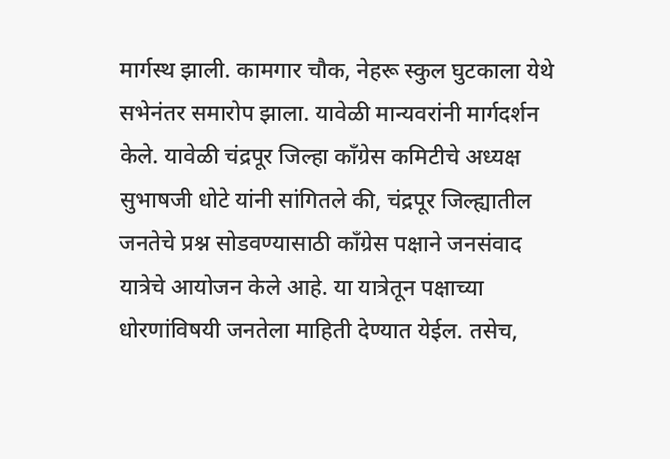मार्गस्थ झाली. कामगार चौक, नेहरू स्कुल घुटकाला येथे सभेनंतर समारोप झाला. यावेळी मान्यवरांनी मार्गदर्शन केले. यावेळी चंद्रपूर जिल्हा काँग्रेस कमिटीचे अध्यक्ष सुभाषजी धोटे यांनी सांगितले की, चंद्रपूर जिल्ह्यातील जनतेचे प्रश्न सोडवण्यासाठी काँग्रेस पक्षाने जनसंवाद यात्रेचे आयोजन केले आहे. या यात्रेतून पक्षाच्या धोरणांविषयी जनतेला माहिती देण्यात येईल. तसेच,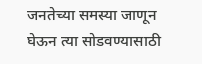जनतेच्या समस्या जाणून घेऊन त्या सोडवण्यासाठी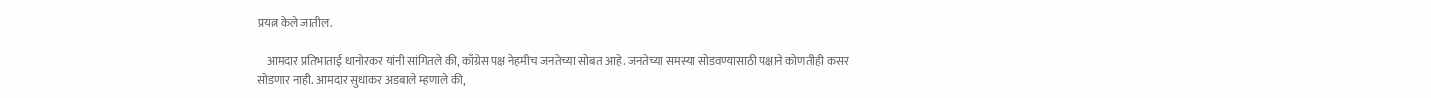प्रयत्न केले जातील.

    आमदार प्रतिभाताई धानोरकर यांनी सांगितले की, काँग्रेस पक्ष नेहमीच जनतेच्या सोबत आहे. जनतेच्या समस्या सोडवण्यासाठी पक्षाने कोणतीही कसर सोडणार नाही. आमदार सुधाकर अडबाले म्हणाले की,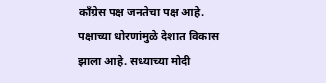काँग्रेस पक्ष जनतेचा पक्ष आहे. पक्षाच्या धोरणांमुळे देशात विकास झाला आहे. सध्याच्या मोदी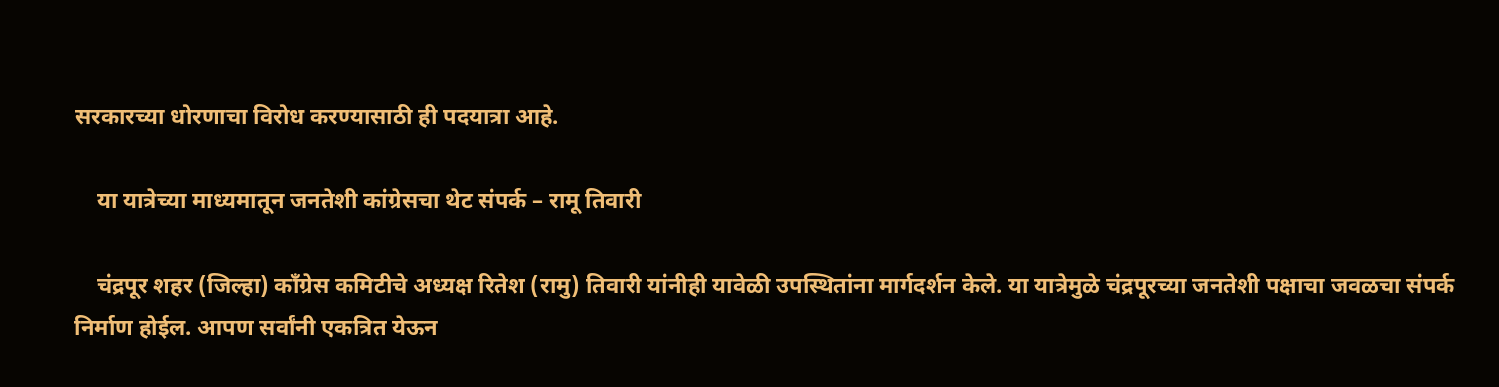सरकारच्या धोरणाचा विरोध करण्यासाठी ही पदयात्रा आहे.

    या यात्रेच्या माध्यमातून जनतेशी कांग्रेसचा थेट संपर्क – रामू तिवारी

    चंद्रपूर शहर (जिल्हा) काँग्रेस कमिटीचे अध्यक्ष रितेश (रामु) तिवारी यांनीही यावेळी उपस्थितांना मार्गदर्शन केले. या यात्रेमुळे चंद्रपूरच्या जनतेशी पक्षाचा जवळचा संपर्क निर्माण होईल. आपण सर्वांनी एकत्रित येऊन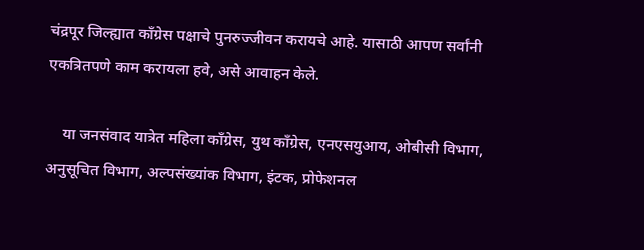चंद्रपूर जिल्ह्यात काँग्रेस पक्षाचे पुनरुज्जीवन करायचे आहे. यासाठी आपण सर्वांनी एकत्रितपणे काम करायला हवे, असे आवाहन केले.

    या जनसंवाद यात्रेत महिला काँग्रेस, युथ काँग्रेस, एनएसयुआय, ओबीसी विभाग, अनुसूचित विभाग, अल्पसंख्यांक विभाग, इंटक, प्रोफेशनल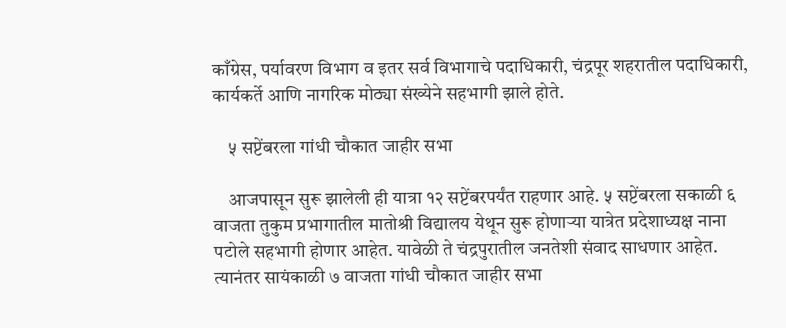काँग्रेस, पर्यावरण विभाग व इतर सर्व विभागाचे पदाधिकारी, चंद्रपूर शहरातील पदाधिकारी, कार्यकर्ते आणि नागरिक मोठ्या संख्येने सहभागी झाले होते.

    ५ सप्टेंबरला गांधी चौकात जाहीर सभा

    आजपासून सुरू झालेली ही यात्रा १२ सप्टेंबरपर्यंत राहणार आहे. ५ सप्टेंबरला सकाळी ६ वाजता तुकुम प्रभागातील मातोश्री विद्यालय येथून सुरू होणाऱ्या यात्रेत प्रदेशाध्यक्ष नाना पटोले सहभागी होणार आहेत. यावेळी ते चंद्रपुरातील जनतेशी संवाद साधणार आहेत. त्यानंतर सायंकाळी ७ वाजता गांधी चौकात जाहीर सभा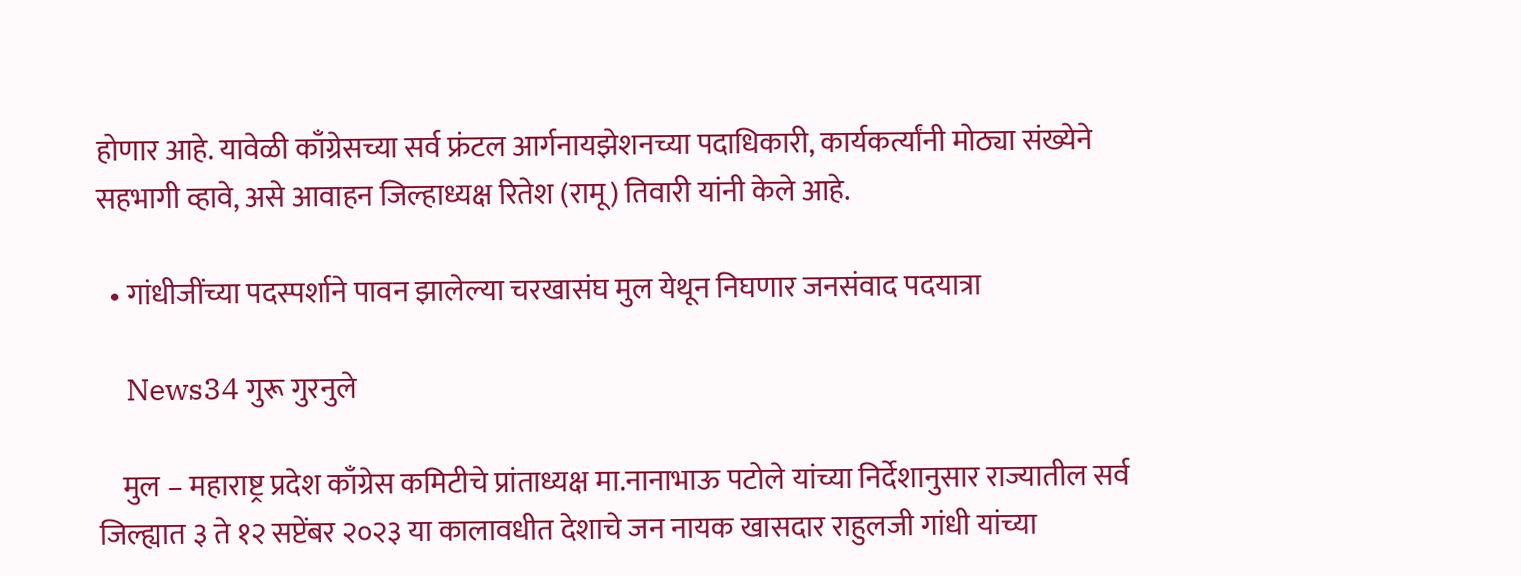होणार आहे. यावेळी काँग्रेसच्या सर्व फ्रंटल आर्गनायझेशनच्या पदाधिकारी, कार्यकर्त्यांनी मोठ्या संख्येने सहभागी व्हावे, असे आवाहन जिल्हाध्यक्ष रितेश (रामू) तिवारी यांनी केले आहे.

  • गांधीजींच्या पदस्पर्शाने पावन झालेल्या चरखासंघ मुल येथून निघणार जनसंवाद पदयात्रा

    News34 गुरू गुरनुले

    मुल – महाराष्ट्र प्रदेश काँग्रेस कमिटीचे प्रांताध्यक्ष मा.नानाभाऊ पटोले यांच्या निर्देशानुसार राज्यातील सर्व जिल्ह्यात ३ ते १२ सप्टेंबर २०२३ या कालावधीत देशाचे जन नायक खासदार राहुलजी गांधी यांच्या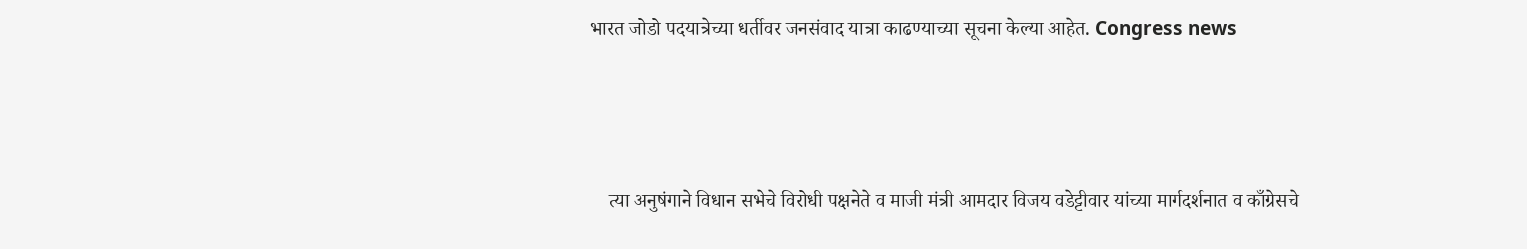भारत जोडो पदयात्रेच्या धर्तीवर जनसंवाद यात्रा काढण्याच्या सूचना केल्या आहेत. Congress news



    त्या अनुषंगाने विधान सभेचे विरोधी पक्षनेते व माजी मंत्री आमदार विजय वडेट्टीवार यांच्या मार्गदर्शनात व काँग्रेसचे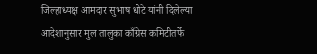जिल्हाध्यक्ष आमदार सुभाष धोटे यांनी दिलेल्या आदेशानुसार मुल तालुका काँग्रेस कमिटीतर्फे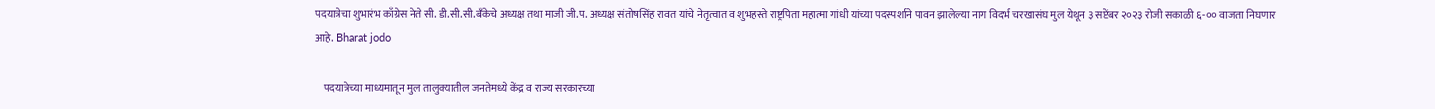पदयात्रेचा शुभारंभ काँग्रेस नेते सी. डी.सी.सी.बँकेचे अध्यक्ष तथा माजी जी.प. अध्यक्ष संतोषसिंह रावत यांचे नेतृत्वात व शुभहस्ते राष्ट्रपिता महात्मा गांधी यांच्या पदस्पर्शाने पावन झालेल्या नाग विदर्भ चरखासंघ मुल येथून ३ सप्टेंबर २०२३ रोजी सकाळी ६-०० वाजता निघणार आहे. Bharat jodo

    पदयात्रेच्या माध्यमातून मुल तालुक्यातील जनतेमध्ये केंद्र व राज्य सरकारच्या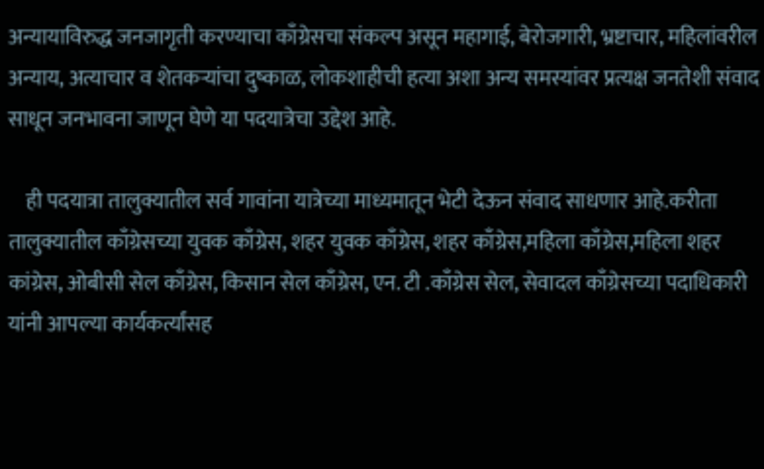अन्यायाविरुद्ध जनजागृती करण्याचा काँग्रेसचा संकल्प असून महागाई, बेरोजगारी, भ्रष्टाचार, महिलांवरील अन्याय, अत्याचार व शेतकऱ्यांचा दुष्काळ, लोकशाहीची हत्या अशा अन्य समस्यांवर प्रत्यक्ष जनतेशी संवाद साधून जनभावना जाणून घेणे या पदयात्रेचा उद्देश आहे.

    ही पदयात्रा तालुक्यातील सर्व गावांना यात्रेच्या माध्यमातून भेटी देऊन संवाद साधणार आहे.करीता तालुक्यातील काँग्रेसच्या युवक काँग्रेस, शहर युवक काँग्रेस, शहर काँग्रेस,महिला काँग्रेस,महिला शहर कांग्रेस, ओबीसी सेल काँग्रेस, किसान सेल काँग्रेस, एन. टी .काँग्रेस सेल, सेवादल काँग्रेसच्या पदाधिकारी यांनी आपल्या कार्यकर्त्यांसह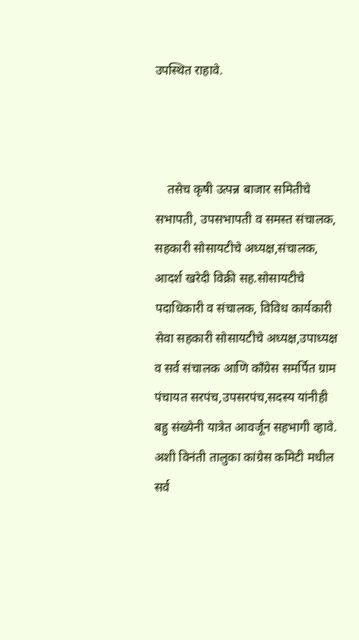उपस्थित राहावे.



    तसेच कृषी उत्पन्न बाजार समितीचे सभापती, उपसभापती व समस्त संचालक, सहकारी सोसायटीचे अध्यक्ष,संचालक, आदर्श खरेदी विक्री सह.सोसायटीचे पदाधिकारी व संचालक, विविध कार्यकारी सेवा सहकारी सोसायटीचे अध्यक्ष,उपाध्यक्ष व सर्व संचालक आणि काँग्रेस समर्पित ग्राम पंचायत सरपंच,उपसरपंच,सदस्य यांनीही बहु संख्येनी यात्रेत आवर्जून सहभागी व्हावे. अशी विनंती तालुका कांग्रेस कमिटी मधील सर्व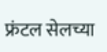फ्रंटल सेलच्या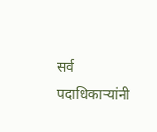सर्व पदाधिकाऱ्यांनी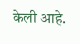केली आहे.